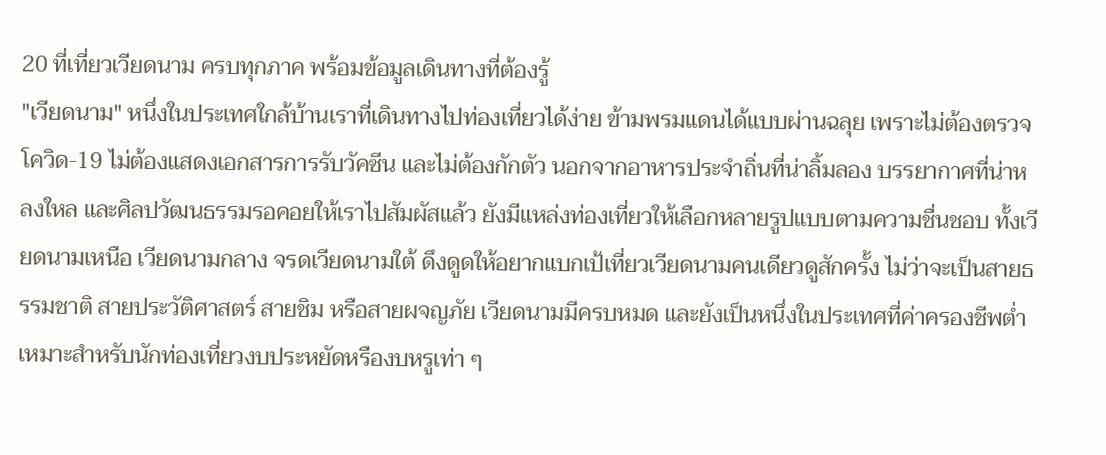20 ที่เที่ยวเวียดนาม ครบทุกภาค พร้อมข้อมูลเดินทางที่ต้องรู้
"เวียดนาม" หนึ่งในประเทศใกล้บ้านเราที่เดินทางไปท่องเที่ยวได้ง่าย ข้ามพรมแดนได้แบบผ่านฉลุย เพราะไม่ต้องตรวจโควิด-19 ไม่ต้องแสดงเอกสารการรับวัคซีน และไม่ต้องกักตัว นอกจากอาหารประจำถิ่นที่น่าลิ้มลอง บรรยากาศที่น่าหลงใหล และศิลปวัฒนธรรมรอคอยให้เราไปสัมผัสแล้ว ยังมีแหล่งท่องเที่ยวให้เลือกหลายรูปแบบตามความชื่นชอบ ทั้งเวียดนามเหนือ เวียดนามกลาง จรดเวียดนามใต้ ดึงดูดให้อยากแบกเป้เที่ยวเวียดนามคนเดียวดูสักครั้ง ไม่ว่าจะเป็นสายธรรมชาติ สายประวัติศาสตร์ สายชิม หรือสายผจญภัย เวียดนามมีครบหมด และยังเป็นหนึ่งในประเทศที่ค่าครองชีพต่ำ เหมาะสำหรับนักท่องเที่ยวงบประหยัดหรืองบหรูเท่า ๆ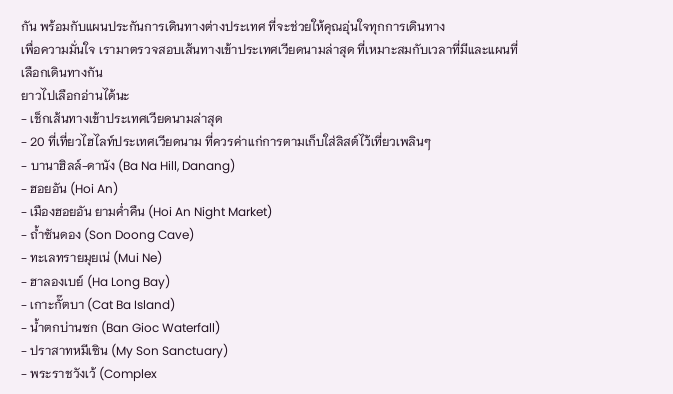กัน พร้อมกับแผนประกันการเดินทางต่างประเทศ ที่จะช่วยให้คุณอุ่นใจทุกการเดินทาง
เพื่อความมั่นใจ เรามาตรวจสอบเส้นทางเข้าประเทศเวียดนามล่าสุด ที่เหมาะสมกับเวลาที่มีและแผนที่เลือกเดินทางกัน
ยาวไปเลือกอ่านได้นะ
- เช็กเส้นทางเข้าประเทศเวียดนามล่าสุด
- 20 ที่เที่ยวไฮไลท์ประเทศเวียดนาม ที่ควรค่าแก่การตามเก็บใส่ลิสต์ไว้เที่ยวเพลินๆ
- บานาฮิลล์-ดานัง (Ba Na Hill, Danang)
- ฮอยอัน (Hoi An)
- เมืองฮอยอัน ยามค่ำคืน (Hoi An Night Market)
- ถ้ำซันดอง (Son Doong Cave)
- ทะเลทรายมุยเน่ (Mui Ne)
- ฮาลองเบย์ (Ha Long Bay)
- เกาะกั๊ตบา (Cat Ba Island)
- น้ำตกบ่านซก (Ban Gioc Waterfall)
- ปราสาทหมีเซิน (My Son Sanctuary)
- พระราชวังเว้ (Complex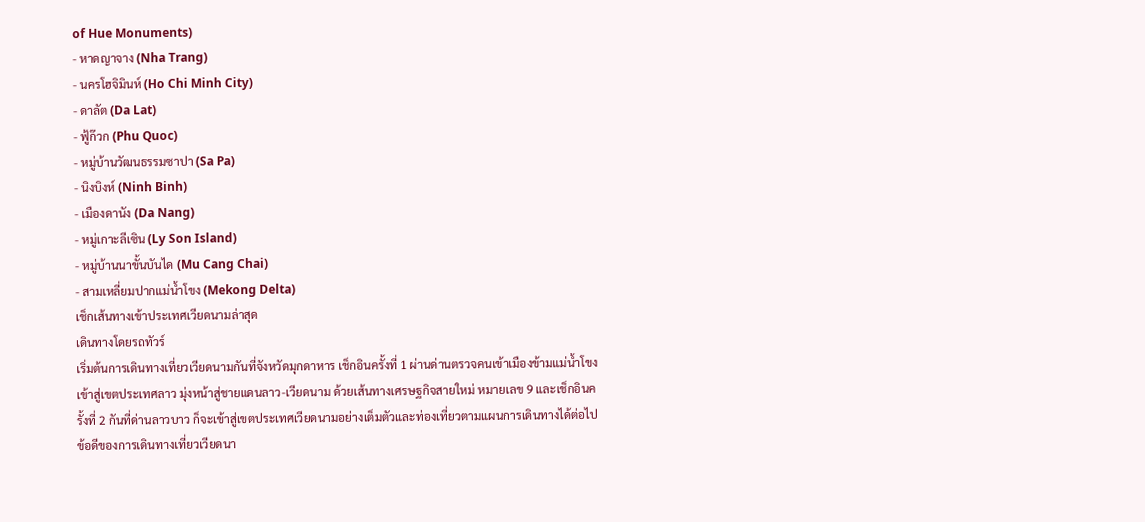of Hue Monuments)
- หาดญาจาง (Nha Trang)
- นครโฮจิมินห์ (Ho Chi Minh City)
- ดาลัต (Da Lat)
- ฟู้ก๊วก (Phu Quoc)
- หมู่บ้านวัฒนธรรมซาปา (Sa Pa)
- นิงบิงห์ (Ninh Binh)
- เมืองดานัง (Da Nang)
- หมู่เกาะลีเซิน (Ly Son Island)
- หมู่บ้านนาขั้นบันได (Mu Cang Chai)
- สามเหลี่ยมปากแม่น้ำโขง (Mekong Delta)
เช็กเส้นทางเข้าประเทศเวียดนามล่าสุด
เดินทางโดยรถทัวร์
เริ่มต้นการเดินทางเที่ยวเวียดนามกันที่จังหวัดมุกดาหาร เช็กอินครั้งที่ 1 ผ่านด่านตรวจคนเข้าเมืองข้ามแม่น้ำโขง เข้าสู่เขตประเทศลาว มุ่งหน้าสู่ชายแดนลาว-เวียดนาม ด้วยเส้นทางเศรษฐกิจสายใหม่ หมายเลข 9 และเช็กอินครั้งที่ 2 กันที่ด่านลาวบาว ก็จะเข้าสู่เขตประเทศเวียดนามอย่างเต็มตัวและท่องเที่ยวตามแผนการเดินทางได้ต่อไป ข้อดีของการเดินทางเที่ยวเวียดนา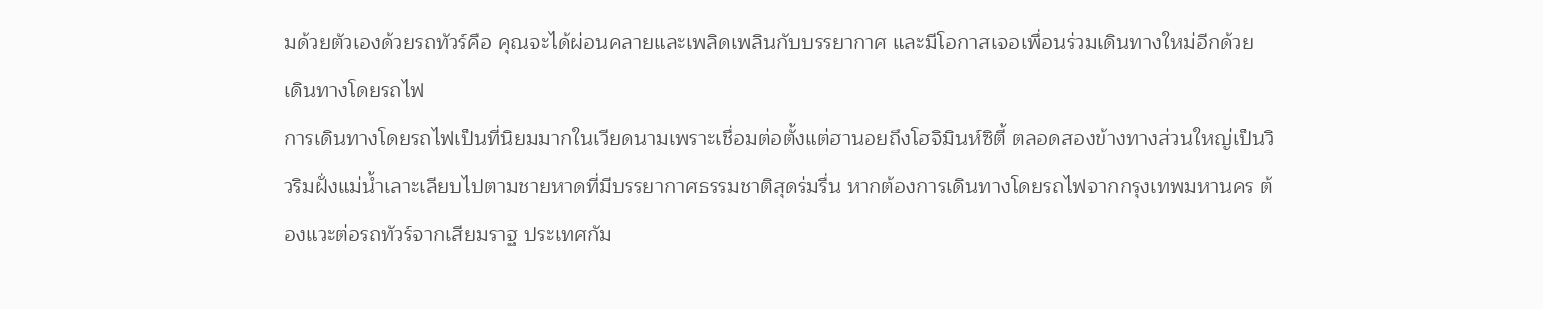มด้วยตัวเองด้วยรถทัวร์คือ คุณจะได้ผ่อนคลายและเพลิดเพลินกับบรรยากาศ และมีโอกาสเจอเพื่อนร่วมเดินทางใหม่อีกด้วย
เดินทางโดยรถไฟ
การเดินทางโดยรถไฟเป็นที่นิยมมากในเวียดนามเพราะเชื่อมต่อตั้งแต่ฮานอยถึงโฮจิมินห์ซิตี้ ตลอดสองข้างทางส่วนใหญ่เป็นวิวริมฝั่งแม่น้ำเลาะเลียบไปตามชายหาดที่มีบรรยากาศธรรมชาติสุดร่มรื่น หากต้องการเดินทางโดยรถไฟจากกรุงเทพมหานคร ต้องแวะต่อรถทัวร์จากเสียมราฐ ประเทศกัม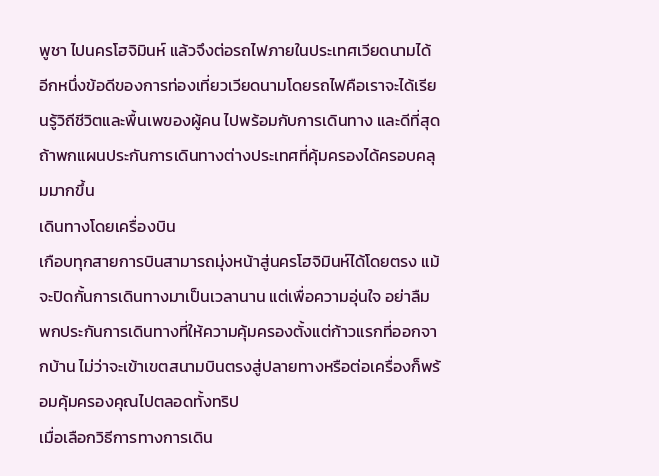พูชา ไปนครโฮจิมินห์ แล้วจึงต่อรถไฟภายในประเทศเวียดนามได้ อีกหนึ่งข้อดีของการท่องเที่ยวเวียดนามโดยรถไฟคือเราจะได้เรียนรู้วิถีชีวิตและพื้นเพของผู้คน ไปพร้อมกับการเดินทาง และดีที่สุดถ้าพกแผนประกันการเดินทางต่างประเทศที่คุ้มครองได้ครอบคลุมมากขึ้น
เดินทางโดยเครื่องบิน
เกือบทุกสายการบินสามารถมุ่งหน้าสู่นครโฮจิมินห์ได้โดยตรง แม้จะปิดกั้นการเดินทางมาเป็นเวลานาน แต่เพื่อความอุ่นใจ อย่าลืมพกประกันการเดินทางที่ให้ความคุ้มครองตั้งแต่ก้าวแรกที่ออกจากบ้าน ไม่ว่าจะเข้าเขตสนามบินตรงสู่ปลายทางหรือต่อเครื่องก็พร้อมคุ้มครองคุณไปตลอดทั้งทริป
เมื่อเลือกวิธีการทางการเดิน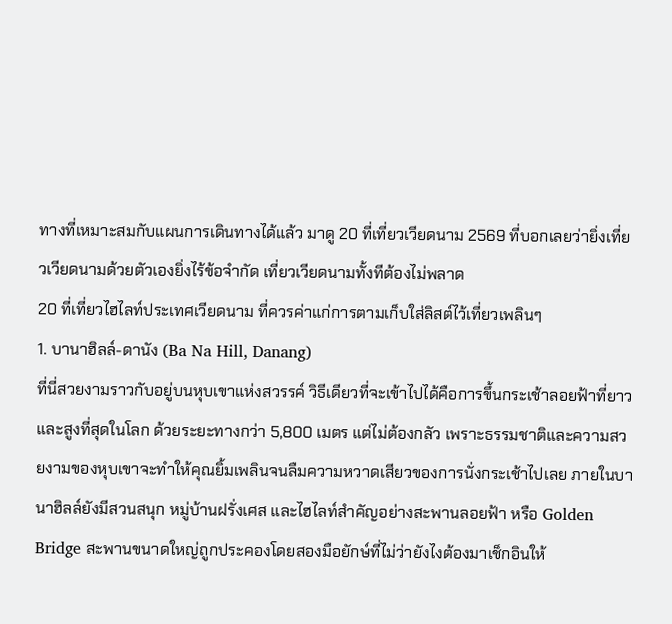ทางที่เหมาะสมกับแผนการเดินทางได้แล้ว มาดู 20 ที่เที่ยวเวียดนาม 2569 ที่บอกเลยว่ายิ่งเที่ยวเวียดนามด้วยตัวเองยิ่งไร้ข้อจำกัด เที่ยวเวียดนามทั้งทีต้องไม่พลาด
20 ที่เที่ยวไฮไลท์ประเทศเวียดนาม ที่ควรค่าแก่การตามเก็บใส่ลิสต์ไว้เที่ยวเพลินๆ
1. บานาฮิลล์-ดานัง (Ba Na Hill, Danang)
ที่นี่สวยงามราวกับอยู่บนหุบเขาแห่งสวรรค์ วิธีเดียวที่จะเข้าไปได้คือการขึ้นกระเช้าลอยฟ้าที่ยาวและสูงที่สุดในโลก ด้วยระยะทางกว่า 5,800 เมตร แต่ไม่ต้องกลัว เพราะธรรมชาติและความสวยงามของหุบเขาจะทำให้คุณยิ้มเพลินจนลืมความหวาดเสียวของการนั่งกระเช้าไปเลย ภายในบานาฮิลล์ยังมีสวนสนุก หมู่บ้านฝรั่งเศส และไฮไลท์สำคัญอย่างสะพานลอยฟ้า หรือ Golden Bridge สะพานขนาดใหญ่ถูกประคองโดยสองมือยักษ์ที่ไม่ว่ายังไงต้องมาเช็กอินให้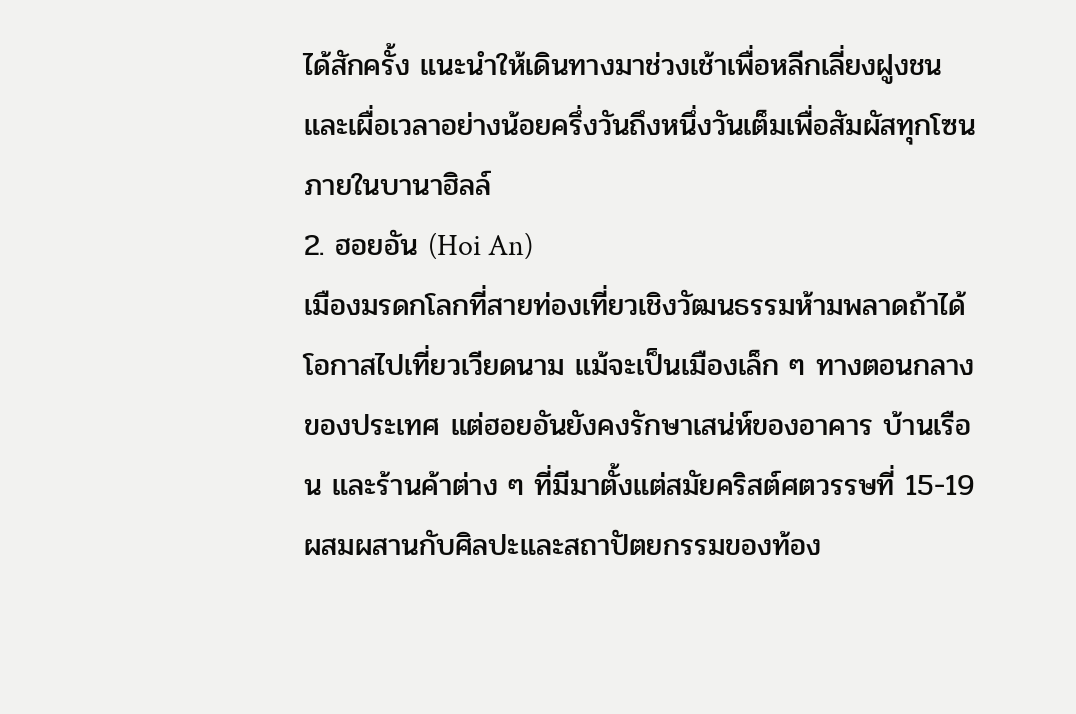ได้สักครั้ง แนะนำให้เดินทางมาช่วงเช้าเพื่อหลีกเลี่ยงฝูงชน และเผื่อเวลาอย่างน้อยครึ่งวันถึงหนึ่งวันเต็มเพื่อสัมผัสทุกโซนภายในบานาฮิลล์
2. ฮอยอัน (Hoi An)
เมืองมรดกโลกที่สายท่องเที่ยวเชิงวัฒนธรรมห้ามพลาดถ้าได้โอกาสไปเที่ยวเวียดนาม แม้จะเป็นเมืองเล็ก ๆ ทางตอนกลางของประเทศ แต่ฮอยอันยังคงรักษาเสน่ห์ของอาคาร บ้านเรือน และร้านค้าต่าง ๆ ที่มีมาตั้งแต่สมัยคริสต์ศตวรรษที่ 15-19 ผสมผสานกับศิลปะและสถาปัตยกรรมของท้อง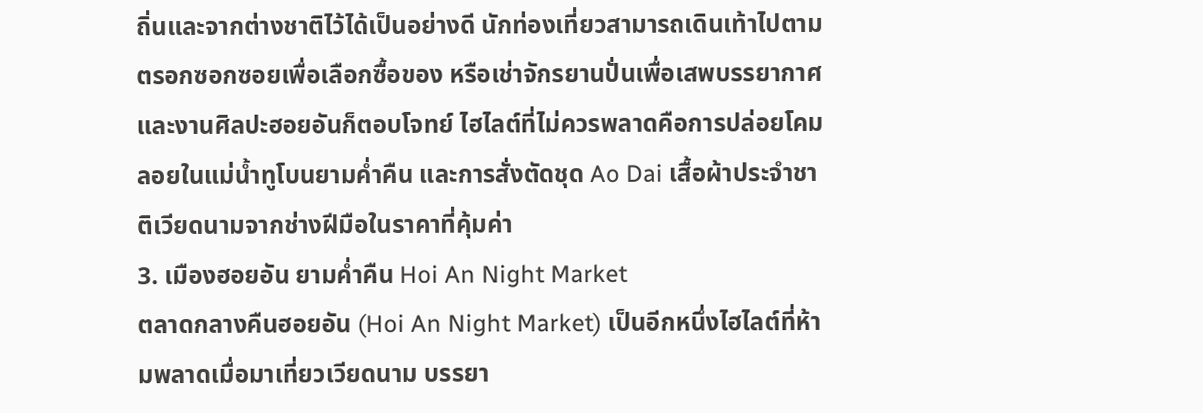ถิ่นและจากต่างชาติไว้ได้เป็นอย่างดี นักท่องเที่ยวสามารถเดินเท้าไปตามตรอกซอกซอยเพื่อเลือกซื้อของ หรือเช่าจักรยานปั่นเพื่อเสพบรรยากาศและงานศิลปะฮอยอันก็ตอบโจทย์ ไฮไลต์ที่ไม่ควรพลาดคือการปล่อยโคมลอยในแม่น้ำทูโบนยามค่ำคืน และการสั่งตัดชุด Ao Dai เสื้อผ้าประจำชาติเวียดนามจากช่างฝีมือในราคาที่คุ้มค่า
3. เมืองฮอยอัน ยามค่ำคืน Hoi An Night Market
ตลาดกลางคืนฮอยอัน (Hoi An Night Market) เป็นอีกหนึ่งไฮไลต์ที่ห้ามพลาดเมื่อมาเที่ยวเวียดนาม บรรยา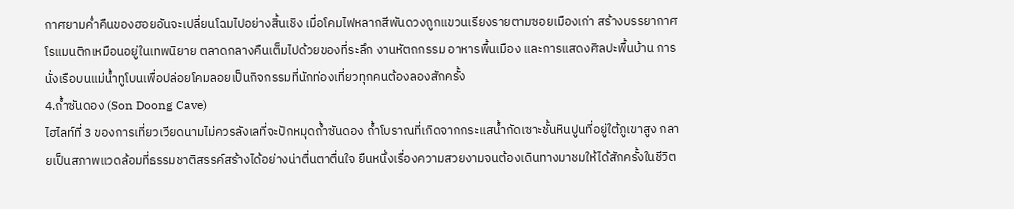กาศยามค่ำคืนของฮอยอันจะเปลี่ยนโฉมไปอย่างสิ้นเชิง เมื่อโคมไฟหลากสีพันดวงถูกแขวนเรียงรายตามซอยเมืองเก่า สร้างบรรยากาศโรแมนติกเหมือนอยู่ในเทพนิยาย ตลาดกลางคืนเต็มไปด้วยของที่ระลึก งานหัตถกรรม อาหารพื้นเมือง และการแสดงศิลปะพื้นบ้าน การนั่งเรือบนแม่น้ำทูโบนเพื่อปล่อยโคมลอยเป็นกิจกรรมที่นักท่องเที่ยวทุกคนต้องลองสักครั้ง
4.ถ้ำซันดอง (Son Doong Cave)
ไฮไลท์ที่ 3 ของการเที่ยวเวียดนามไม่ควรลังเลที่จะปักหมุดถ้ำซันดอง ถ้ำโบราณที่เกิดจากกระแสน้ำกัดเซาะชั้นหินปูนที่อยู่ใต้ภูเขาสูง กลายเป็นสภาพแวดล้อมที่ธรรมชาติสรรค์สร้างได้อย่างน่าตื่นตาตื่นใจ ยืนหนึ่งเรื่องความสวยงามจนต้องเดินทางมาชมให้ได้สักครั้งในชีวิต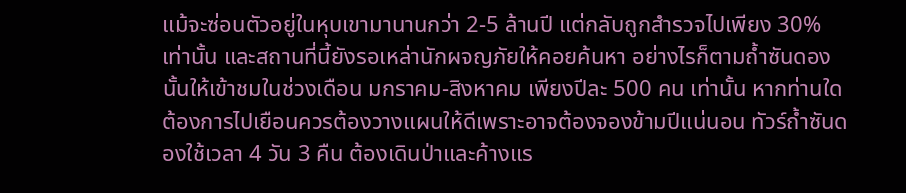แม้จะซ่อนตัวอยู่ในหุบเขามานานกว่า 2-5 ล้านปี แต่กลับถูกสำรวจไปเพียง 30% เท่านั้น และสถานที่นี้ยังรอเหล่านักผจญภัยให้คอยค้นหา อย่างไรก็ตามถ้ำซันดองนั้นให้เข้าชมในช่วงเดือน มกราคม-สิงหาคม เพียงปีละ 500 คน เท่านั้น หากท่านใดต้องการไปเยือนควรต้องวางแผนให้ดีเพราะอาจต้องจองข้ามปีแน่นอน ทัวร์ถ้ำซันดองใช้เวลา 4 วัน 3 คืน ต้องเดินป่าและค้างแร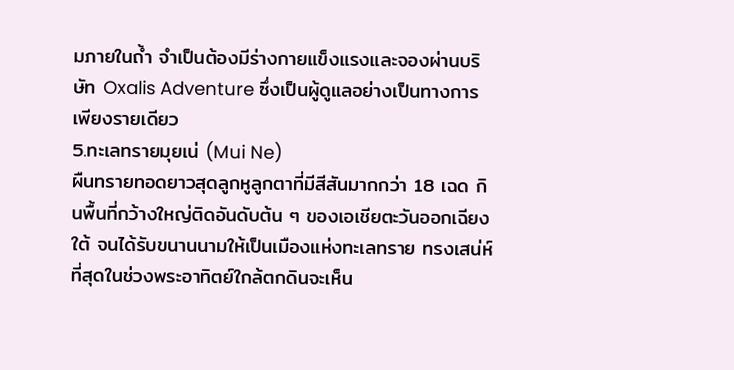มภายในถ้ำ จำเป็นต้องมีร่างกายแข็งแรงและจองผ่านบริษัท Oxalis Adventure ซึ่งเป็นผู้ดูแลอย่างเป็นทางการเพียงรายเดียว
5.ทะเลทรายมุยเน่ (Mui Ne)
ผืนทรายทอดยาวสุดลูกหูลูกตาที่มีสีสันมากกว่า 18 เฉด กินพื้นที่กว้างใหญ่ติดอันดับต้น ๆ ของเอเชียตะวันออกเฉียงใต้ จนได้รับขนานนามให้เป็นเมืองแห่งทะเลทราย ทรงเสน่ห์ที่สุดในช่วงพระอาทิตย์ใกล้ตกดินจะเห็น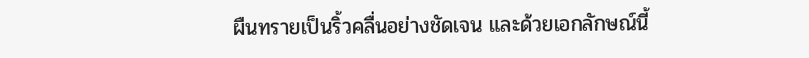ผืนทรายเป็นริ้วคลื่นอย่างชัดเจน และด้วยเอกลักษณ์นี้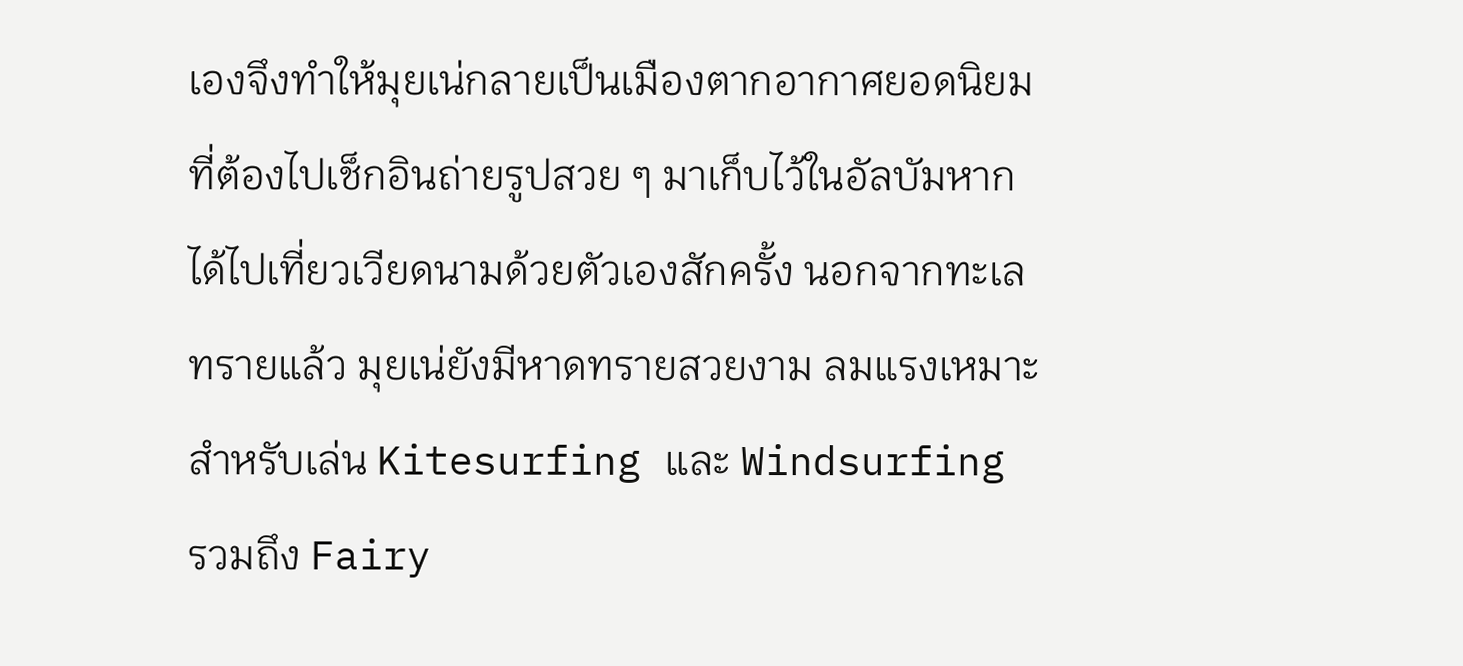เองจึงทำให้มุยเน่กลายเป็นเมืองตากอากาศยอดนิยมที่ต้องไปเช็กอินถ่ายรูปสวย ๆ มาเก็บไว้ในอัลบัมหากได้ไปเที่ยวเวียดนามด้วยตัวเองสักครั้ง นอกจากทะเลทรายแล้ว มุยเน่ยังมีหาดทรายสวยงาม ลมแรงเหมาะสำหรับเล่น Kitesurfing และ Windsurfing รวมถึง Fairy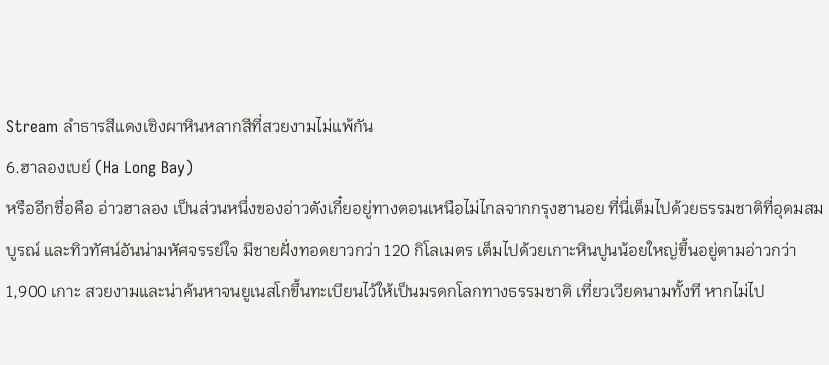Stream ลำธารสีแดงเชิงผาหินหลากสีที่สวยงามไม่แพ้กัน
6.ฮาลองเบย์ (Ha Long Bay)
หรืออีกชื่อคือ อ่าวฮาลอง เป็นส่วนหนึ่งของอ่าวตังเกี๋ยอยู่ทางตอนเหนือไม่ไกลจากกรุงฮานอย ที่นี่เต็มไปด้วยธรรมชาติที่อุดมสมบูรณ์ และทิวทัศน์อันน่ามหัศจรรย์ใจ มีชายฝั่งทอดยาวกว่า 120 กิโลเมตร เต็มไปด้วยเกาะหินปูนน้อยใหญ่ขึ้นอยู่ตามอ่าวกว่า 1,900 เกาะ สวยงามและน่าค้นหาจนยูเนสโกขึ้นทะเบียนไว้ให้เป็นมรดกโลกทางธรรมชาติ เที่ยวเวียดนามทั้งที หากไม่ไป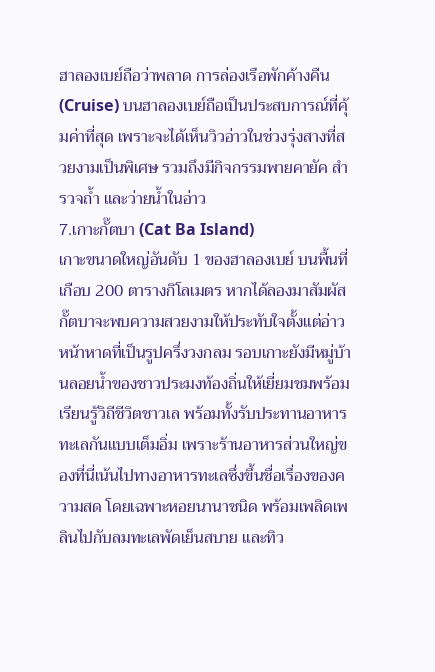ฮาลองเบย์ถือว่าพลาด การล่องเรือพักค้างคืน (Cruise) บนฮาลองเบย์ถือเป็นประสบการณ์ที่คุ้มค่าที่สุด เพราะจะได้เห็นวิวอ่าวในช่วงรุ่งสางที่สวยงามเป็นพิเศษ รวมถึงมีกิจกรรมพายคายัค สำรวจถ้ำ และว่ายน้ำในอ่าว
7.เกาะกั๊ตบา (Cat Ba Island)
เกาะขนาดใหญ่อันดับ 1 ของฮาลองเบย์ บนพื้นที่เกือบ 200 ตารางกิโลเมตร หากได้ลองมาสัมผัสกั๊ตบาจะพบความสวยงามให้ประทับใจตั้งแต่อ่าวหน้าหาดที่เป็นรูปครึ่งวงกลม รอบเกาะยังมีหมู่บ้านลอยน้ำของชาวประมงท้องถิ่นให้เยี่ยมชมพร้อมเรียนรู้วิถีชีวิตชาวเล พร้อมทั้งรับประทานอาหารทะเลกันแบบเต็มอิ่ม เพราะร้านอาหารส่วนใหญ่ของที่นี่เน้นไปทางอาหารทะเลซึ่งขึ้นชื่อเรื่องของความสด โดยเฉพาะหอยนานาชนิด พร้อมเพลิดเพลินไปกับลมทะเลพัดเย็นสบาย และทิว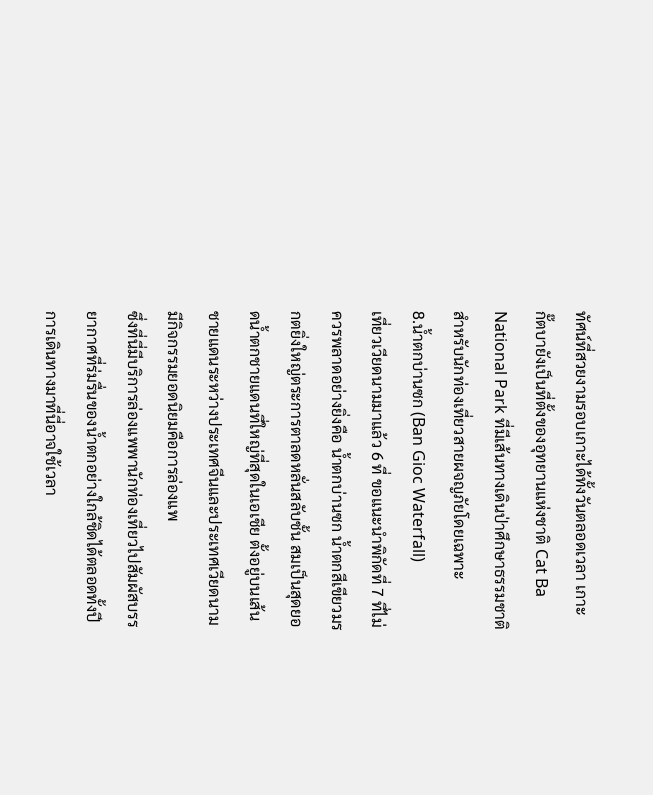ทัศน์ที่สวยงามรอบเกาะได้ทั้งวันตลอดเวลา เกาะกั๊ตบายังเป็นที่ตั้งของอุทยานแห่งชาติ Cat Ba National Park ที่มีเส้นทางเดินป่าศึกษาธรรมชาติสำหรับนักท่องเที่ยวสายผจญภัยโดยเฉพาะ
8.น้ำตกบ่านซก (Ban Gioc Waterfall)
เที่ยวเวียดนามมาแล้ว 6 ที่ ขอแนะนำพิกัดที่ 7 ที่ไม่ควรพลาดอย่างยิ่งคือ น้ำตกบ่านซก น้ำตกสีเขียวมรกตยิ่งใหญ่ตระการตาลดหลั่นสลับชั้น สมเป็นสุดยอดน้ำตกชายแดนที่ใหญ่ที่สุดในเอเชีย ตั้งอยู่บนเส้นชายแดนระหว่างประเทศจีนและประเทศเวียดนาม มีกิจกรรมยอดนิยมคือการล่องแพ
ซึ่งที่นี่มีบริการล่องแพพานักท่องเที่ยวไปสัมผัสบรรยากาศที่ร่มรื่นของน้ำตกอย่างใกล้ชิดได้ตลอดทั้งปี การเดินทางมาที่นี่อาจใช้เวลา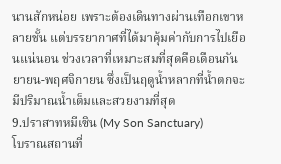นานสักหน่อย เพราะต้องเดินทางผ่านเทือกเขาหลายชั้น แต่บรรยากาศที่ได้มาคุ้มค่ากับการไปเยือนแน่นอน ช่วงเวลาที่เหมาะสมที่สุดคือเดือนกันยายน-พฤศจิกายน ซึ่งเป็นฤดูน้ำหลากที่น้ำตกจะมีปริมาณน้ำเต็มและสวยงามที่สุด
9.ปราสาทหมีเซิน (My Son Sanctuary)
โบราณสถานที่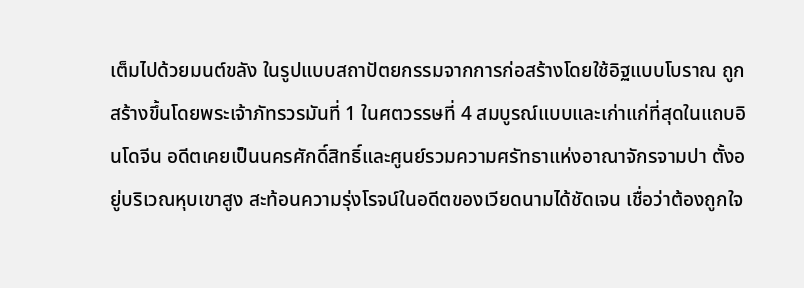เต็มไปด้วยมนต์ขลัง ในรูปแบบสถาปัตยกรรมจากการก่อสร้างโดยใช้อิฐแบบโบราณ ถูกสร้างขึ้นโดยพระเจ้าภัทรวรมันที่ 1 ในศตวรรษที่ 4 สมบูรณ์แบบและเก่าแก่ที่สุดในแถบอินโดจีน อดีตเคยเป็นนครศักดิ์สิทธิ์และศูนย์รวมความศรัทธาแห่งอาณาจักรจามปา ตั้งอยู่บริเวณหุบเขาสูง สะท้อนความรุ่งโรจน์ในอดีตของเวียดนามได้ชัดเจน เชื่อว่าต้องถูกใจ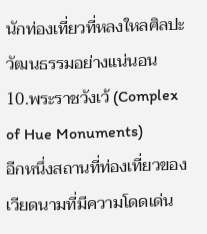นักท่องเที่ยวที่หลงใหลศิลปะวัฒนธรรมอย่างแน่นอน
10.พระราชวังเว้ (Complex of Hue Monuments)
อีกหนึ่งสถานที่ท่องเที่ยวของเวียดนามที่มีความโดดเด่น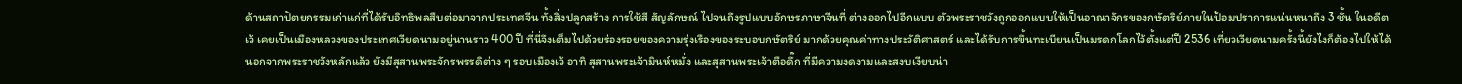ด้านสถาปัตยกรรมเก่าแก่ที่ได้รับอิทธิพลสืบต่อมาจากประเทศจีน ทั้งสิ่งปลูกสร้าง การใช้สี สัญลักษณ์ ไปจนถึงรูปแบบอักษรภาษาจีนที่ ต่างออกไปอีกแบบ ตัวพระราชวังถูกออกแบบให้เป็นอาณาจักรของกษัตริย์ภายในป้อมปราการแน่นหนาถึง 3 ชั้น ในอดีต เว้ เคยเป็นเมืองหลวงของประเทศเวียดนามอยู่นานราว 400 ปี ที่นี่จึงเต็มไปด้วยร่องรอยของความรุ่งเรืองของระบอบกษัตริย์ มากด้วยคุณค่าทางประวัติศาสตร์ และได้รับการขึ้นทะเบียนเป็นมรดกโลกไว้ตั้งแต่ปี 2536 เที่ยวเวียดนามครั้งนี้ยังไงก็ต้องไปให้ได้ นอกจากพระราชวังหลักแล้ว ยังมีสุสานพระจักรพรรดิต่าง ๆ รอบเมืองเว้ อาทิ สุสานพระเจ้ามินห์หมั่ง และสุสานพระเจ้าตือดึ๊ก ที่มีความงดงามและสงบเงียบน่า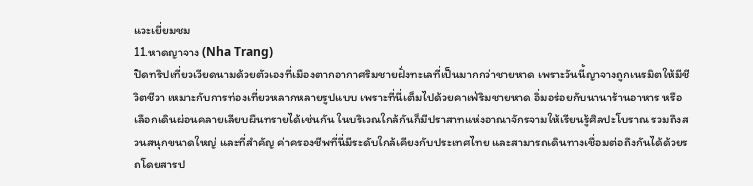แวะเยี่ยมชม
11.หาดญาจาง (Nha Trang)
ปิดทริปเที่ยวเวียดนามด้วยตัวเองที่เมืองตากอากาศริมชายฝั่งทะเลที่เป็นมากกว่าชายหาด เพราะวันนี้ญาจางถูกเนรมิตให้มีชีวิตชีวา เหมาะกับการท่องเที่ยวหลากหลายรูปแบบ เพราะที่นี่เต็มไปด้วยคาเฟ่ริมชายหาด อิ่มอร่อยกับนานาร้านอาหาร หรือเลือกเดินผ่อนคลายเลียบผืนทรายได้เช่นกัน ในบริเวณใกล้กันก็มีปราสาทแห่งอาณาจักรจามให้เรียนรู้ศิลปะโบราณ รวมถึงสวนสนุกขนาดใหญ่ และที่สำคัญ ค่าครองชีพที่นี่มีระดับใกล้เคียงกับประเทศไทย และสามารถเดินทางเชื่อมต่อถึงกันได้ด้วยรถโดยสารป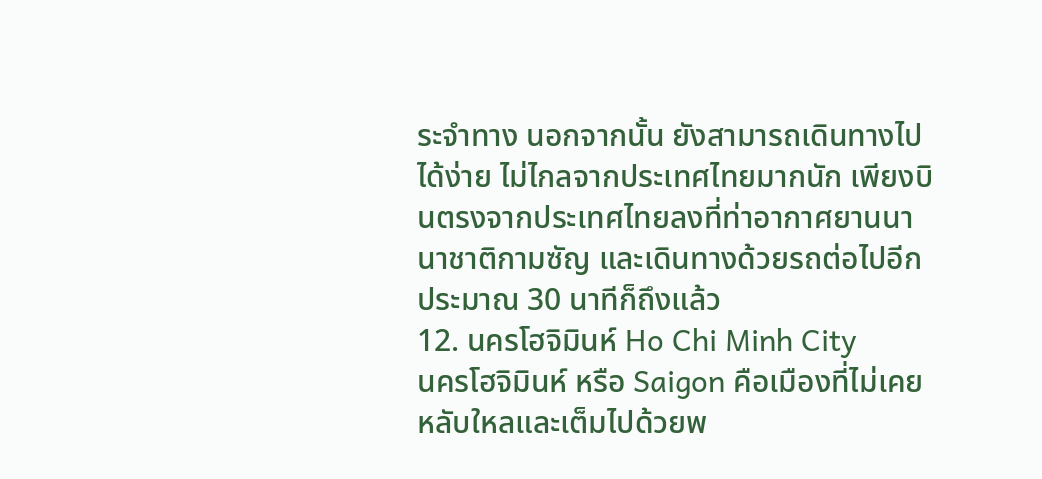ระจำทาง นอกจากนั้น ยังสามารถเดินทางไปได้ง่าย ไม่ไกลจากประเทศไทยมากนัก เพียงบินตรงจากประเทศไทยลงที่ท่าอากาศยานนานาชาติกามซัญ และเดินทางด้วยรถต่อไปอีกประมาณ 30 นาทีก็ถึงแล้ว
12. นครโฮจิมินห์ Ho Chi Minh City
นครโฮจิมินห์ หรือ Saigon คือเมืองที่ไม่เคยหลับใหลและเต็มไปด้วยพ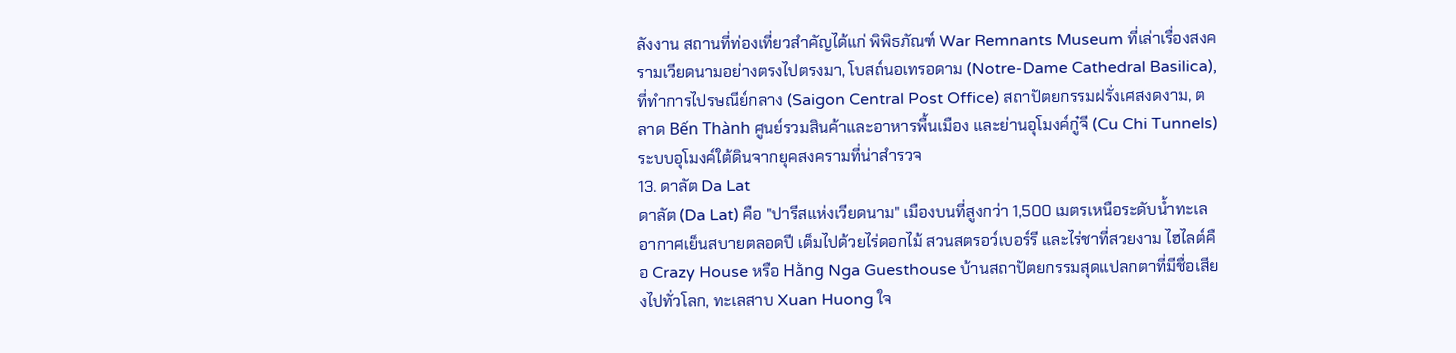ลังงาน สถานที่ท่องเที่ยวสำคัญได้แก่ พิพิธภัณฑ์ War Remnants Museum ที่เล่าเรื่องสงครามเวียดนามอย่างตรงไปตรงมา, โบสถ์นอเทรอดาม (Notre-Dame Cathedral Basilica), ที่ทำการไปรษณีย์กลาง (Saigon Central Post Office) สถาปัตยกรรมฝรั่งเศสงดงาม, ตลาด Bến Thành ศูนย์รวมสินค้าและอาหารพื้นเมือง และย่านอุโมงค์กู๋จี (Cu Chi Tunnels) ระบบอุโมงค์ใต้ดินจากยุคสงครามที่น่าสำรวจ
13. ดาลัต Da Lat
ดาลัต (Da Lat) คือ "ปารีสแห่งเวียดนาม" เมืองบนที่สูงกว่า 1,500 เมตรเหนือระดับน้ำทะเล อากาศเย็นสบายตลอดปี เต็มไปด้วยไร่ดอกไม้ สวนสตรอว์เบอร์รี และไร่ชาที่สวยงาม ไฮไลต์คือ Crazy House หรือ Hằng Nga Guesthouse บ้านสถาปัตยกรรมสุดแปลกตาที่มีชื่อเสียงไปทั่วโลก, ทะเลสาบ Xuan Huong ใจ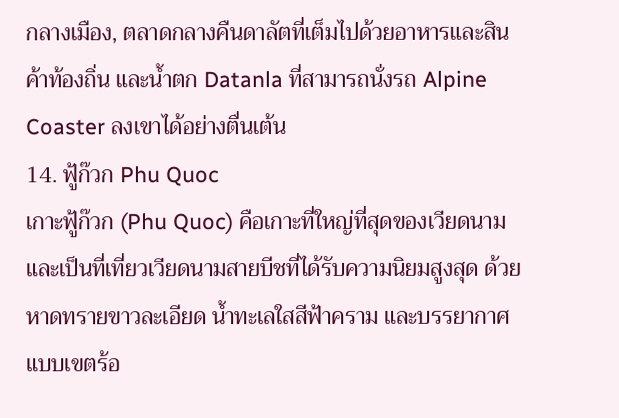กลางเมือง, ตลาดกลางคืนดาลัตที่เต็มไปด้วยอาหารและสินค้าท้องถิ่น และน้ำตก Datanla ที่สามารถนั่งรถ Alpine Coaster ลงเขาได้อย่างตื่นเต้น
14. ฟู้ก๊วก Phu Quoc
เกาะฟู้ก๊วก (Phu Quoc) คือเกาะที่ใหญ่ที่สุดของเวียดนาม และเป็นที่เที่ยวเวียดนามสายบีชที่ได้รับความนิยมสูงสุด ด้วยหาดทรายขาวละเอียด น้ำทะเลใสสีฟ้าคราม และบรรยากาศแบบเขตร้อ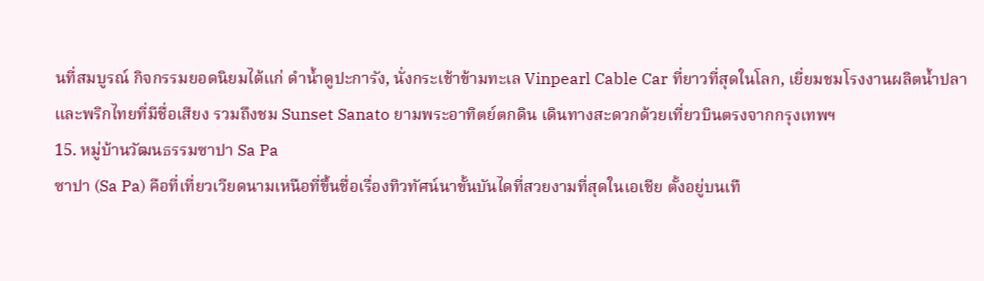นที่สมบูรณ์ กิจกรรมยอดนิยมได้แก่ ดำน้ำดูปะการัง, นั่งกระเช้าข้ามทะเล Vinpearl Cable Car ที่ยาวที่สุดในโลก, เยี่ยมชมโรงงานผลิตน้ำปลาและพริกไทยที่มีชื่อเสียง รวมถึงชม Sunset Sanato ยามพระอาทิตย์ตกดิน เดินทางสะดวกด้วยเที่ยวบินตรงจากกรุงเทพฯ
15. หมู่บ้านวัฒนธรรมซาปา Sa Pa
ซาปา (Sa Pa) คือที่เที่ยวเวียดนามเหนือที่ขึ้นชื่อเรื่องทิวทัศน์นาขั้นบันไดที่สวยงามที่สุดในเอเชีย ตั้งอยู่บนเทื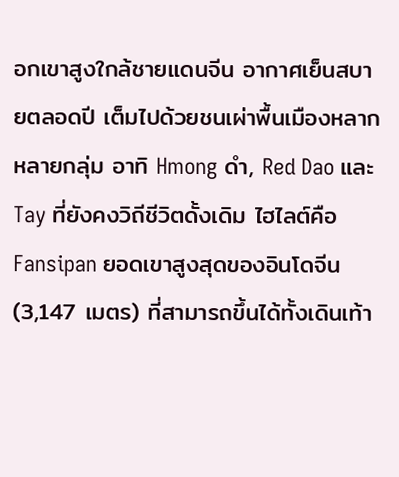อกเขาสูงใกล้ชายแดนจีน อากาศเย็นสบายตลอดปี เต็มไปด้วยชนเผ่าพื้นเมืองหลากหลายกลุ่ม อาทิ Hmong ดำ, Red Dao และ Tay ที่ยังคงวิถีชีวิตดั้งเดิม ไฮไลต์คือ Fansipan ยอดเขาสูงสุดของอินโดจีน (3,147 เมตร) ที่สามารถขึ้นได้ทั้งเดินเท้า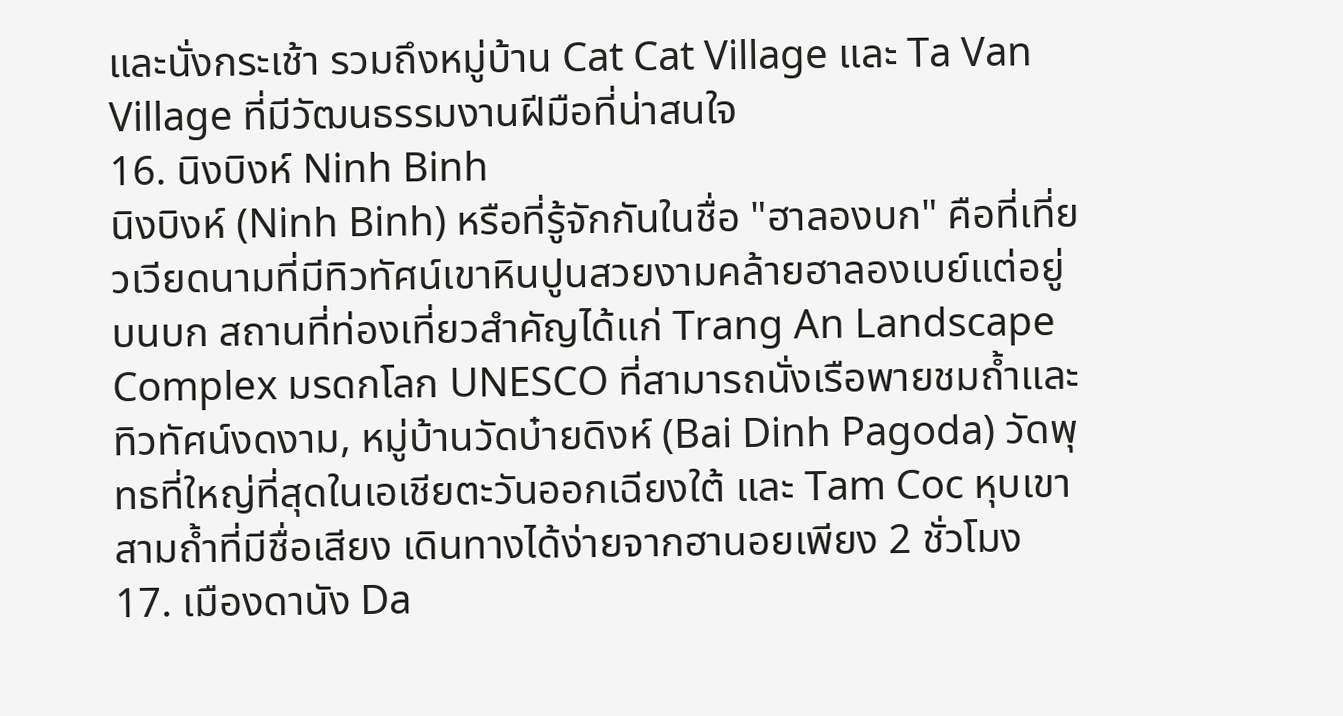และนั่งกระเช้า รวมถึงหมู่บ้าน Cat Cat Village และ Ta Van Village ที่มีวัฒนธรรมงานฝีมือที่น่าสนใจ
16. นิงบิงห์ Ninh Binh
นิงบิงห์ (Ninh Binh) หรือที่รู้จักกันในชื่อ "ฮาลองบก" คือที่เที่ยวเวียดนามที่มีทิวทัศน์เขาหินปูนสวยงามคล้ายฮาลองเบย์แต่อยู่บนบก สถานที่ท่องเที่ยวสำคัญได้แก่ Trang An Landscape Complex มรดกโลก UNESCO ที่สามารถนั่งเรือพายชมถ้ำและทิวทัศน์งดงาม, หมู่บ้านวัดบ๋ายดิงห์ (Bai Dinh Pagoda) วัดพุทธที่ใหญ่ที่สุดในเอเชียตะวันออกเฉียงใต้ และ Tam Coc หุบเขาสามถ้ำที่มีชื่อเสียง เดินทางได้ง่ายจากฮานอยเพียง 2 ชั่วโมง
17. เมืองดานัง Da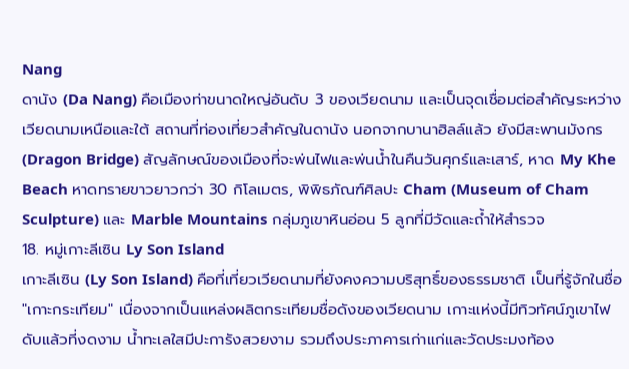Nang
ดานัง (Da Nang) คือเมืองท่าขนาดใหญ่อันดับ 3 ของเวียดนาม และเป็นจุดเชื่อมต่อสำคัญระหว่างเวียดนามเหนือและใต้ สถานที่ท่องเที่ยวสำคัญในดานัง นอกจากบานาฮิลล์แล้ว ยังมีสะพานมังกร (Dragon Bridge) สัญลักษณ์ของเมืองที่จะพ่นไฟและพ่นน้ำในคืนวันศุกร์และเสาร์, หาด My Khe Beach หาดทรายขาวยาวกว่า 30 กิโลเมตร, พิพิธภัณฑ์ศิลปะ Cham (Museum of Cham Sculpture) และ Marble Mountains กลุ่มภูเขาหินอ่อน 5 ลูกที่มีวัดและถ้ำให้สำรวจ
18. หมู่เกาะลีเซิน Ly Son Island
เกาะลีเซิน (Ly Son Island) คือที่เที่ยวเวียดนามที่ยังคงความบริสุทธิ์ของธรรมชาติ เป็นที่รู้จักในชื่อ "เกาะกระเทียม" เนื่องจากเป็นแหล่งผลิตกระเทียมชื่อดังของเวียดนาม เกาะแห่งนี้มีทิวทัศน์ภูเขาไฟดับแล้วที่งดงาม น้ำทะเลใสมีปะการังสวยงาม รวมถึงประภาคารเก่าแก่และวัดประมงท้อง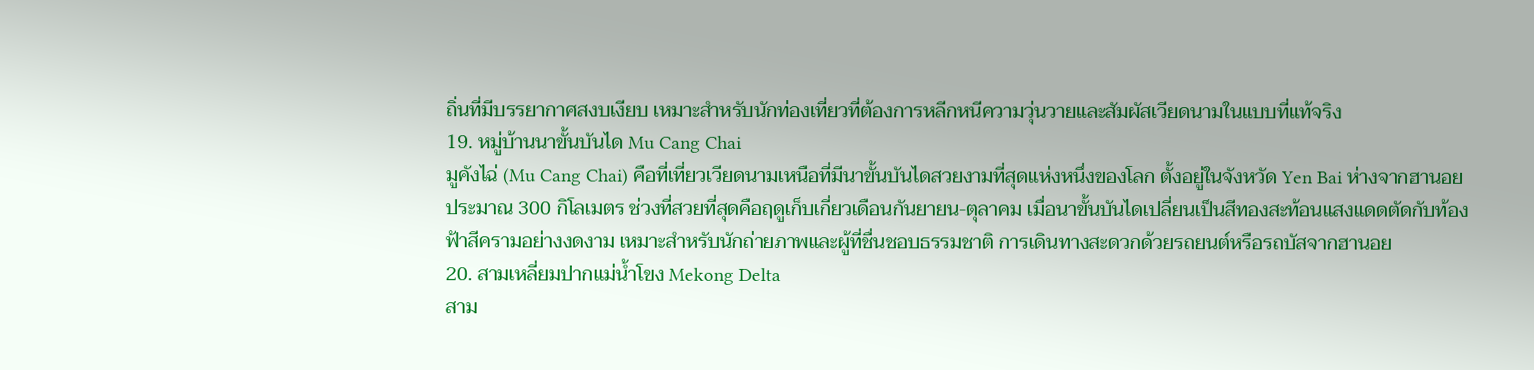ถิ่นที่มีบรรยากาศสงบเงียบ เหมาะสำหรับนักท่องเที่ยวที่ต้องการหลีกหนีความวุ่นวายและสัมผัสเวียดนามในแบบที่แท้จริง
19. หมู่บ้านนาขั้นบันได Mu Cang Chai
มูคังไฉ่ (Mu Cang Chai) คือที่เที่ยวเวียดนามเหนือที่มีนาขั้นบันไดสวยงามที่สุดแห่งหนึ่งของโลก ตั้งอยู่ในจังหวัด Yen Bai ห่างจากฮานอยประมาณ 300 กิโลเมตร ช่วงที่สวยที่สุดคือฤดูเก็บเกี่ยวเดือนกันยายน-ตุลาคม เมื่อนาขั้นบันไดเปลี่ยนเป็นสีทองสะท้อนแสงแดดตัดกับท้องฟ้าสีครามอย่างงดงาม เหมาะสำหรับนักถ่ายภาพและผู้ที่ชื่นชอบธรรมชาติ การเดินทางสะดวกด้วยรถยนต์หรือรถบัสจากฮานอย
20. สามเหลี่ยมปากแม่น้ำโขง Mekong Delta
สาม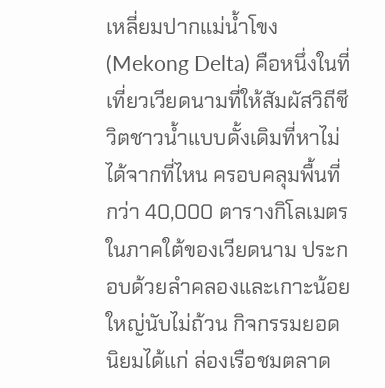เหลี่ยมปากแม่น้ำโขง (Mekong Delta) คือหนึ่งในที่เที่ยวเวียดนามที่ให้สัมผัสวิถีชีวิตชาวน้ำแบบดั้งเดิมที่หาไม่ได้จากที่ไหน ครอบคลุมพื้นที่กว่า 40,000 ตารางกิโลเมตรในภาคใต้ของเวียดนาม ประกอบด้วยลำคลองและเกาะน้อยใหญ่นับไม่ถ้วน กิจกรรมยอดนิยมได้แก่ ล่องเรือชมตลาด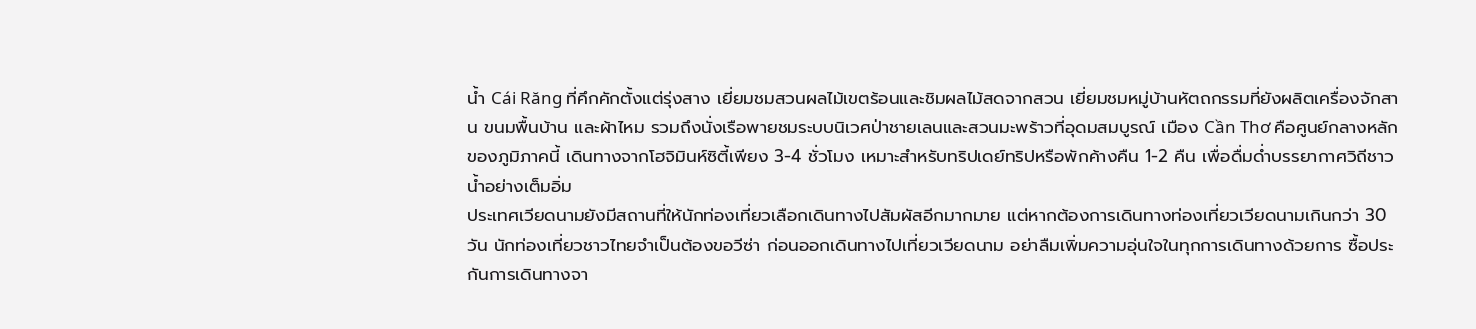น้ำ Cái Răng ที่คึกคักตั้งแต่รุ่งสาง เยี่ยมชมสวนผลไม้เขตร้อนและชิมผลไม้สดจากสวน เยี่ยมชมหมู่บ้านหัตถกรรมที่ยังผลิตเครื่องจักสาน ขนมพื้นบ้าน และผ้าไหม รวมถึงนั่งเรือพายชมระบบนิเวศป่าชายเลนและสวนมะพร้าวที่อุดมสมบูรณ์ เมือง Cần Thơ คือศูนย์กลางหลักของภูมิภาคนี้ เดินทางจากโฮจิมินห์ซิตี้เพียง 3-4 ชั่วโมง เหมาะสำหรับทริปเดย์ทริปหรือพักค้างคืน 1-2 คืน เพื่อดื่มด่ำบรรยากาศวิถีชาวน้ำอย่างเต็มอิ่ม
ประเทศเวียดนามยังมีสถานที่ให้นักท่องเที่ยวเลือกเดินทางไปสัมผัสอีกมากมาย แต่หากต้องการเดินทางท่องเที่ยวเวียดนามเกินกว่า 30 วัน นักท่องเที่ยวชาวไทยจำเป็นต้องขอวีซ่า ก่อนออกเดินทางไปเที่ยวเวียดนาม อย่าลืมเพิ่มความอุ่นใจในทุกการเดินทางด้วยการ ซื้อประกันการเดินทางจา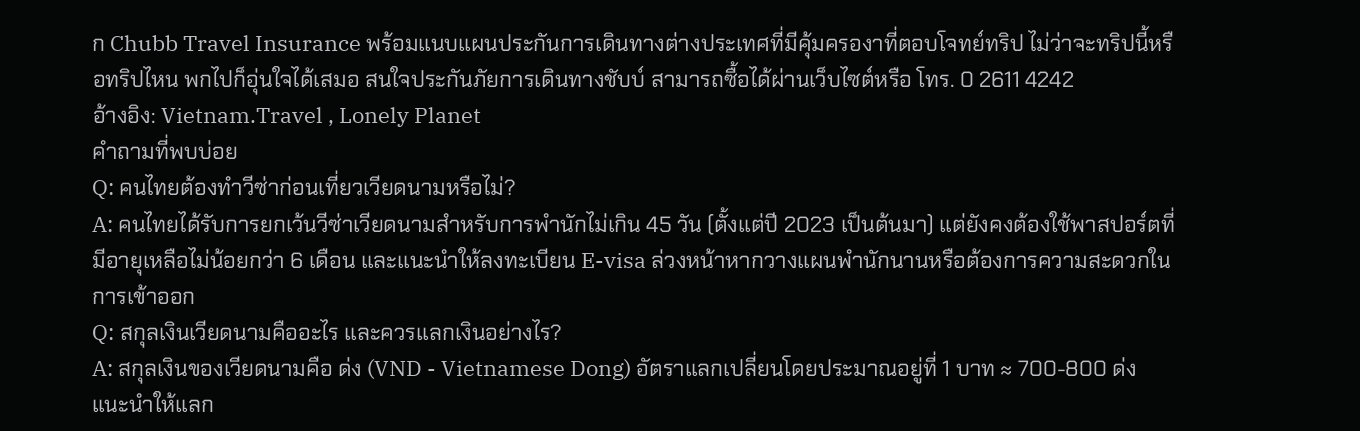ก Chubb Travel Insurance พร้อมแนบแผนประกันการเดินทางต่างประเทศที่มีคุ้มครองาที่ตอบโจทย์ทริป ไม่ว่าจะทริปนี้หรือทริปไหน พกไปก็อุ่นใจได้เสมอ สนใจประกันภัยการเดินทางชับบ์ สามารถซื้อได้ผ่านเว็บไซต์หรือ โทร. 0 2611 4242
อ้างอิง: Vietnam.Travel , Lonely Planet
คำถามที่พบบ่อย
Q: คนไทยต้องทำวีซ่าก่อนเที่ยวเวียดนามหรือไม่?
A: คนไทยได้รับการยกเว้นวีซ่าเวียดนามสำหรับการพำนักไม่เกิน 45 วัน (ตั้งแต่ปี 2023 เป็นต้นมา) แต่ยังคงต้องใช้พาสปอร์ตที่มีอายุเหลือไม่น้อยกว่า 6 เดือน และแนะนำให้ลงทะเบียน E-visa ล่วงหน้าหากวางแผนพำนักนานหรือต้องการความสะดวกในการเข้าออก
Q: สกุลเงินเวียดนามคืออะไร และควรแลกเงินอย่างไร?
A: สกุลเงินของเวียดนามคือ ด่ง (VND - Vietnamese Dong) อัตราแลกเปลี่ยนโดยประมาณอยู่ที่ 1 บาท ≈ 700-800 ด่ง แนะนำให้แลก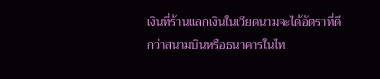เงินที่ร้านแลกเงินในเวียดนามจะได้อัตราที่ดีกว่าสนามบินหรือธนาคารในไท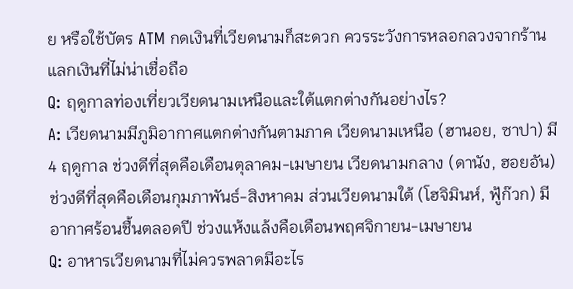ย หรือใช้บัตร ATM กดเงินที่เวียดนามก็สะดวก ควรระวังการหลอกลวงจากร้านแลกเงินที่ไม่น่าเชื่อถือ
Q: ฤดูกาลท่องเที่ยวเวียดนามเหนือและใต้แตกต่างกันอย่างไร?
A: เวียดนามมีภูมิอากาศแตกต่างกันตามภาค เวียดนามเหนือ (ฮานอย, ซาปา) มี 4 ฤดูกาล ช่วงดีที่สุดคือเดือนตุลาคม-เมษายน เวียดนามกลาง (ดานัง, ฮอยอัน) ช่วงดีที่สุดคือเดือนกุมภาพันธ์-สิงหาคม ส่วนเวียดนามใต้ (โฮจิมินห์, ฟู้ก๊วก) มีอากาศร้อนชื้นตลอดปี ช่วงแห้งแล้งคือเดือนพฤศจิกายน-เมษายน
Q: อาหารเวียดนามที่ไม่ควรพลาดมีอะไร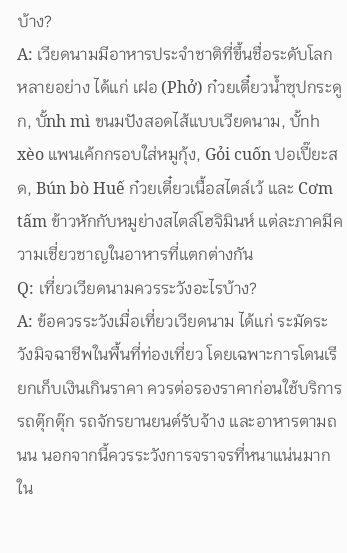บ้าง?
A: เวียดนามมีอาหารประจำชาติที่ขึ้นชื่อระดับโลกหลายอย่าง ได้แก่ เฝอ (Phở) ก๋วยเตี๋ยวน้ำซุปกระดูก, บั้nh mì ขนมปังสอดไส้แบบเวียดนาม, บั้nh xèo แพนเค้กกรอบใส่หมูกุ้ง, Gỏi cuốn ปอเปี๊ยะสด, Bún bò Huế ก๋วยเตี๋ยวเนื้อสไตล์เว้ และ Cơm tấm ข้าวหักกับหมูย่างสไตล์โฮจิมินห์ แต่ละภาคมีความเชี่ยวชาญในอาหารที่แตกต่างกัน
Q: เที่ยวเวียดนามควรระวังอะไรบ้าง?
A: ข้อควรระวังเมื่อเที่ยวเวียดนาม ได้แก่ ระมัดระวังมิจฉาชีพในพื้นที่ท่องเที่ยว โดยเฉพาะการโดนเรียกเก็บเงินเกินราคา ควรต่อรองราคาก่อนใช้บริการรถตุ๊กตุ๊ก รถจักรยานยนต์รับจ้าง และอาหารตามถนน นอกจากนี้ควรระวังการจราจรที่หนาแน่นมากใน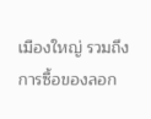เมืองใหญ่ รวมถึงการซื้อของลอก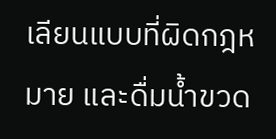เลียนแบบที่ผิดกฎหมาย และดื่มน้ำขวด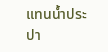แทนน้ำประปา